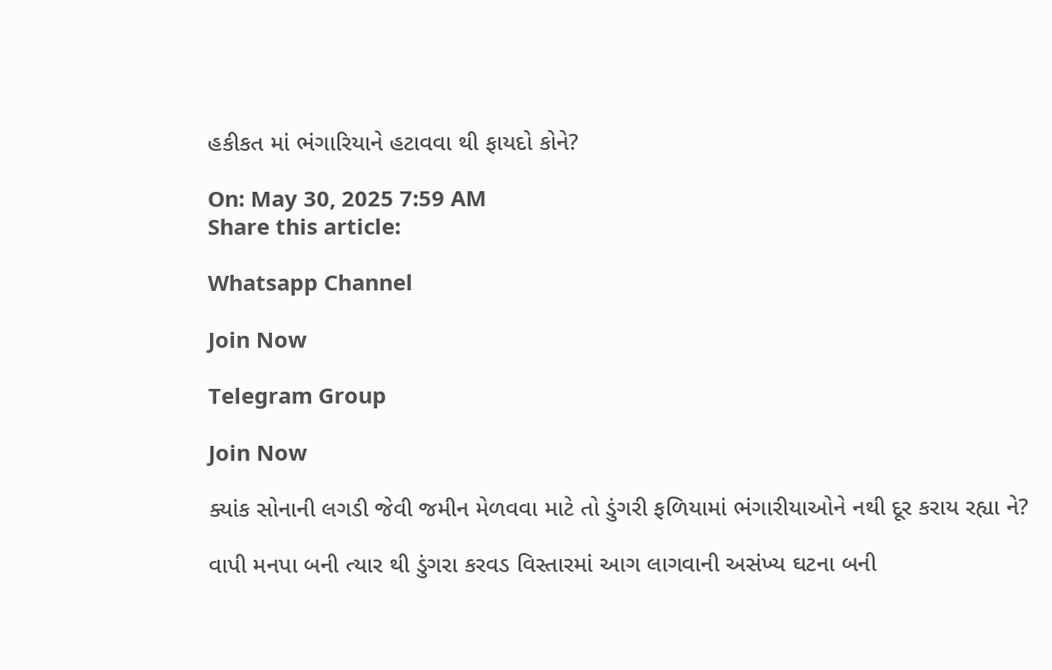હકીકત માં ભંગારિયાને હટાવવા થી ફાયદો કોને?

On: May 30, 2025 7:59 AM
Share this article:

Whatsapp Channel

Join Now

Telegram Group

Join Now

ક્યાંક સોનાની લગડી જેવી જમીન મેળવવા માટે તો ડુંગરી ફળિયામાં ભંગારીયાઓને નથી દૂર કરાય રહ્યા ને?

વાપી મનપા બની ત્યાર થી ડુંગરા કરવડ વિસ્તારમાં આગ લાગવાની અસંખ્ય ઘટના બની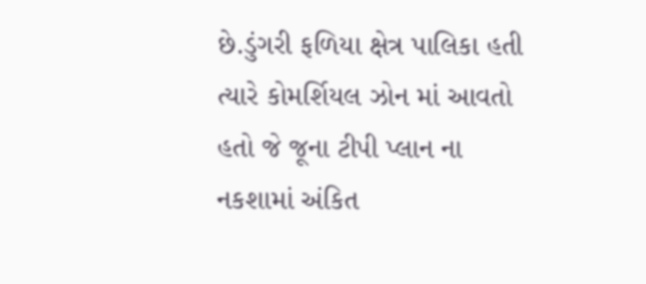છે.ડુંગરી ફળિયા ક્ષેત્ર પાલિકા હતી ત્યારે કોમર્શિયલ ઝોન માં આવતો હતો જે જૂના ટીપી પ્લાન ના નકશામાં અંકિત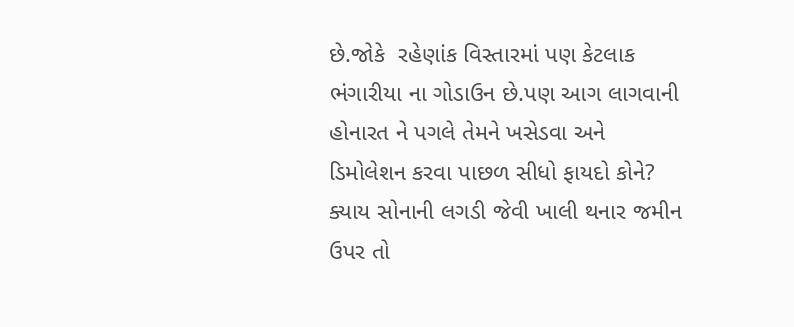છે.જોકે  રહેણાંક વિસ્તારમાં પણ કેટલાક ભંગારીયા ના ગોડાઉન છે.પણ આગ લાગવાની હોનારત ને પગલે તેમને ખસેડવા અને ડિમોલેશન કરવા પાછળ સીધો ફાયદો કોને? ક્યાય સોનાની લગડી જેવી ખાલી થનાર જમીન ઉપર તો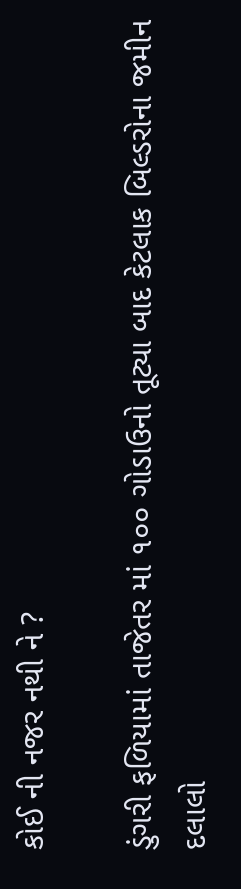કોઈ ની નજર નથી ને ?

ડુંગરી ફળિયામાં તાજેતર માં ૧૦૦ ગોડાઉનો તૂટ્યા બાદ કેટલાક બિલ્ડરોના જમીન દલાલો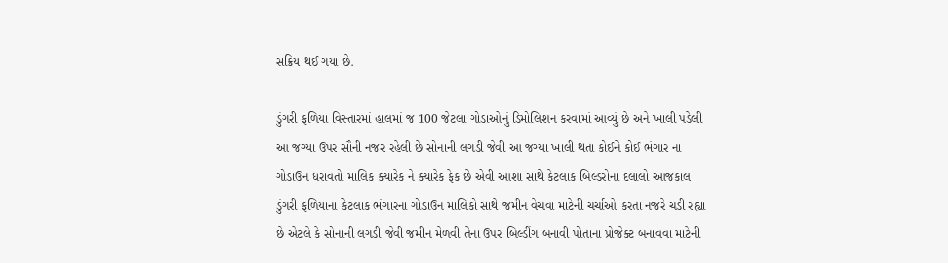સક્રિય થઈ ગયા છે.

ડુંગરી ફળિયા વિસ્તારમાં હાલમાં જ 100 જેટલા ગોડાઓનું ડિમોલિશન કરવામાં આવ્યું છે અને ખાલી પડેલી આ જગ્યા ઉપર સૌની નજર રહેલી છે સોનાની લગડી જેવી આ જગ્યા ખાલી થતા કોઈને કોઈ ભંગાર ના ગોડાઉન ધરાવતો માલિક ક્યારેક ને ક્યારેક ફેક છે એવી આશા સાથે કેટલાક બિલ્ડરોના દલાલો આજકાલ ડુંગરી ફળિયાના કેટલાક ભંગારના ગોડાઉન માલિકો સાથે જમીન વેચવા માટેની ચર્ચાઓ કરતા નજરે ચડી રહ્યા છે એટલે કે સોનાની લગડી જેવી જમીન મેળવી તેના ઉપર બિલ્ડીંગ બનાવી પોતાના પ્રોજેક્ટ બનાવવા માટેની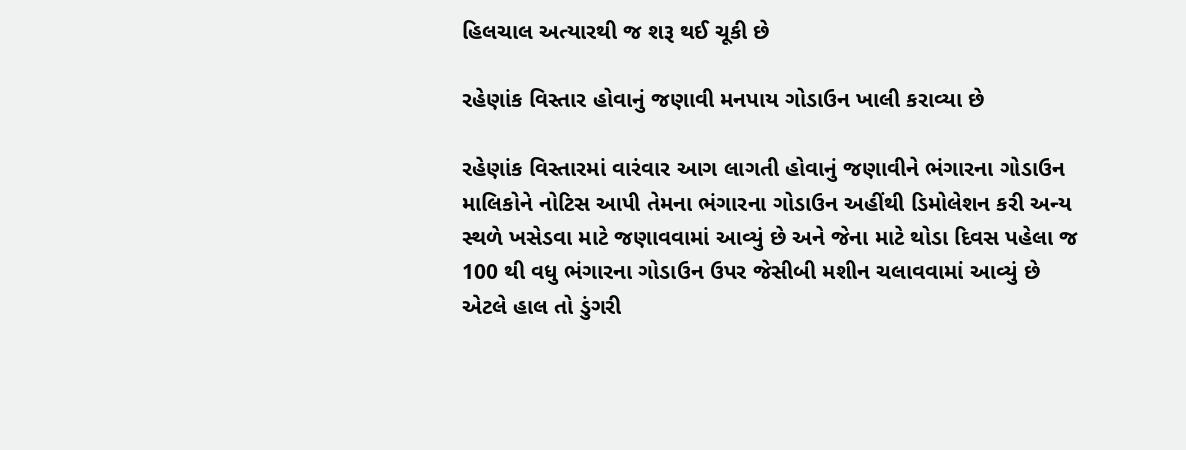હિલચાલ અત્યારથી જ શરૂ થઈ ચૂકી છે

રહેણાંક વિસ્તાર હોવાનું જણાવી મનપાય ગોડાઉન ખાલી કરાવ્યા છે

રહેણાંક વિસ્તારમાં વારંવાર આગ લાગતી હોવાનું જણાવીને ભંગારના ગોડાઉન માલિકોને નોટિસ આપી તેમના ભંગારના ગોડાઉન અહીંથી ડિમોલેશન કરી અન્ય સ્થળે ખસેડવા માટે જણાવવામાં આવ્યું છે અને જેના માટે થોડા દિવસ પહેલા જ 100 થી વધુ ભંગારના ગોડાઉન ઉપર જેસીબી મશીન ચલાવવામાં આવ્યું છે એટલે હાલ તો ડુંગરી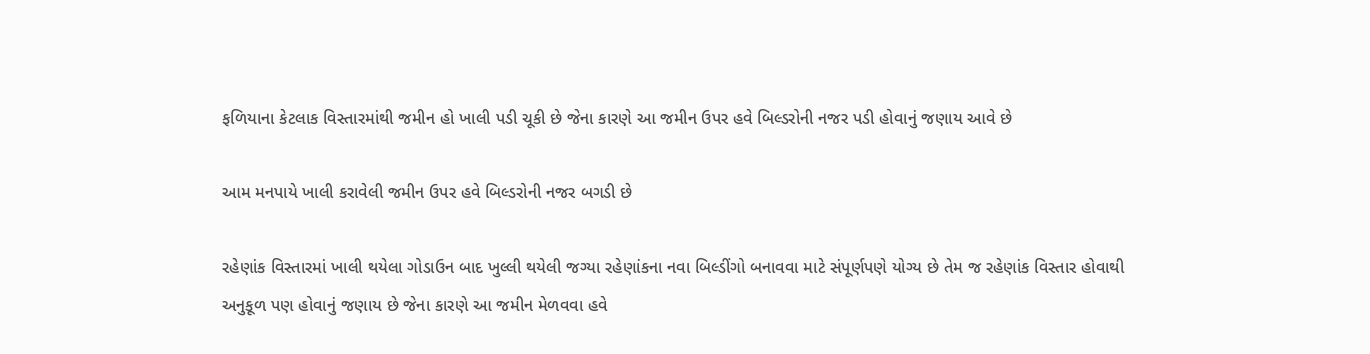ફળિયાના કેટલાક વિસ્તારમાંથી જમીન હો ખાલી પડી ચૂકી છે જેના કારણે આ જમીન ઉપર હવે બિલ્ડરોની નજર પડી હોવાનું જણાય આવે છે

આમ મનપાયે ખાલી કરાવેલી જમીન ઉપર હવે બિલ્ડરોની નજર બગડી છે

રહેણાંક વિસ્તારમાં ખાલી થયેલા ગોડાઉન બાદ ખુલ્લી થયેલી જગ્યા રહેણાંકના નવા બિલ્ડીંગો બનાવવા માટે સંપૂર્ણપણે યોગ્ય છે તેમ જ રહેણાંક વિસ્તાર હોવાથી અનુકૂળ પણ હોવાનું જણાય છે જેના કારણે આ જમીન મેળવવા હવે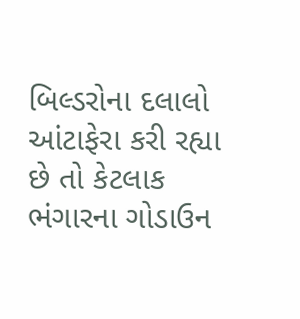બિલ્ડરોના દલાલો આંટાફેરા કરી રહ્યા છે તો કેટલાક ભંગારના ગોડાઉન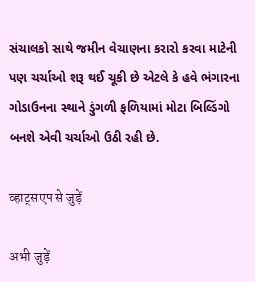સંચાલકો સાથે જમીન વેચાણના કરારો કરવા માટેની પણ ચર્ચાઓ શરૂ થઈ ચૂકી છે એટલે કે હવે ભંગારના ગોડાઉનના સ્થાને ડુંગળી ફળિયામાં મોટા બિલ્ડિંગો બનશે એવી ચર્ચાઓ ઉઠી રહી છે.

व्हाट्सएप से जुड़ें

अभी जुड़ें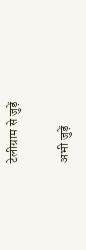टेलीग्राम से जुड़ें

अभी जुड़ें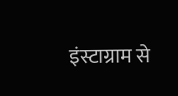इंस्टाग्राम से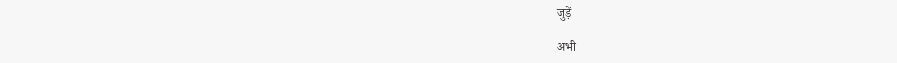जुड़ें

अभी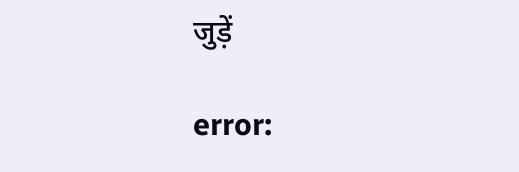जुड़ें

error: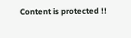Content is protected !!